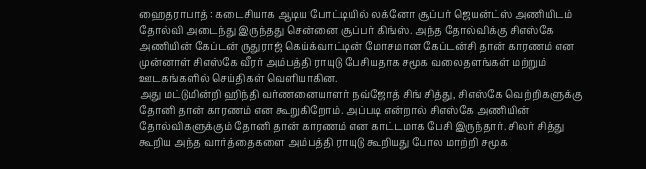ஹைதராபாத் : கடைசியாக ஆடிய போட்டியில் லக்னோ சூப்பர் ஜெயன்ட்ஸ் அணியிடம் தோல்வி அடைந்து இருந்தது சென்னை சூப்பர் கிங்ஸ். அந்த தோல்விக்கு சிஎஸ்கே அணியின் கேப்டன் ருதுராஜ் கெய்க்வாட்டின் மோசமான கேப்டன்சி தான் காரணம் என முன்னாள் சிஎஸ்கே வீரர் அம்பத்தி ராயுடு பேசியதாக சமூக வலைதளங்கள் மற்றும் ஊடகங்களில் செய்திகள் வெளியாகின.
அது மட்டுமின்றி ஹிந்தி வர்ணனையாளர் நவ்ஜோத் சிங் சித்து, சிஎஸ்கே வெற்றிகளுக்கு தோனி தான் காரணம் என கூறுகிறோம். அப்படி என்றால் சிஎஸ்கே அணியின் தோல்விகளுக்கும் தோனி தான் காரணம் என காட்டமாக பேசி இருந்தார். சிலர் சித்து கூறிய அந்த வார்த்தைகளை அம்பத்தி ராயுடு கூறியது போல மாற்றி சமூக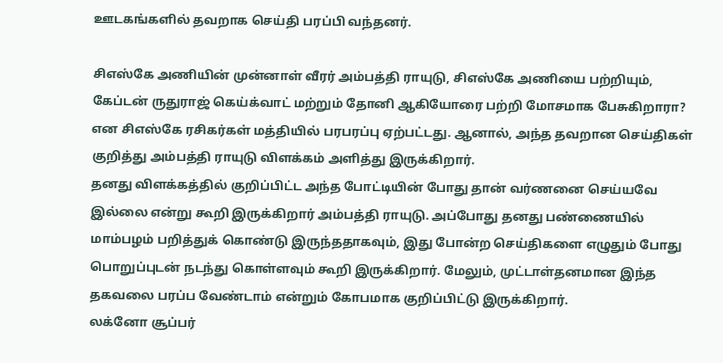ஊடகங்களில் தவறாக செய்தி பரப்பி வந்தனர்.

சிஎஸ்கே அணியின் முன்னாள் வீரர் அம்பத்தி ராயுடு, சிஎஸ்கே அணியை பற்றியும், கேப்டன் ருதுராஜ் கெய்க்வாட் மற்றும் தோனி ஆகியோரை பற்றி மோசமாக பேசுகிறாரா? என சிஎஸ்கே ரசிகர்கள் மத்தியில் பரபரப்பு ஏற்பட்டது. ஆனால், அந்த தவறான செய்திகள் குறித்து அம்பத்தி ராயுடு விளக்கம் அளித்து இருக்கிறார்.
தனது விளக்கத்தில் குறிப்பிட்ட அந்த போட்டியின் போது தான் வர்ணனை செய்யவே இல்லை என்று கூறி இருக்கிறார் அம்பத்தி ராயுடு. அப்போது தனது பண்ணையில் மாம்பழம் பறித்துக் கொண்டு இருந்ததாகவும், இது போன்ற செய்திகளை எழுதும் போது பொறுப்புடன் நடந்து கொள்ளவும் கூறி இருக்கிறார். மேலும், முட்டாள்தனமான இந்த தகவலை பரப்ப வேண்டாம் என்றும் கோபமாக குறிப்பிட்டு இருக்கிறார்.
லக்னோ சூப்பர்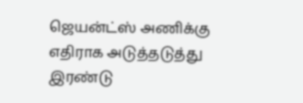ஜெயன்ட்ஸ் அணிக்கு எதிராக அடுத்தடுத்து இரண்டு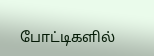போட்டிகளில்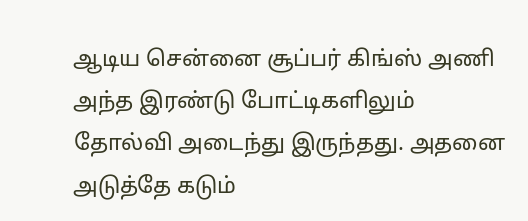ஆடிய சென்னை சூப்பர் கிங்ஸ் அணி அந்த இரண்டு போட்டிகளிலும் தோல்வி அடைந்து இருந்தது. அதனை அடுத்தே கடும்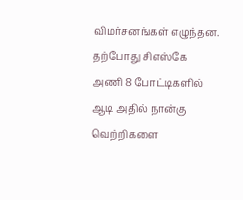விமர்சனங்கள் எழுந்தன. தற்போது சிஎஸ்கே அணி 8 போட்டிகளில் ஆடி அதில் நான்கு வெற்றிகளை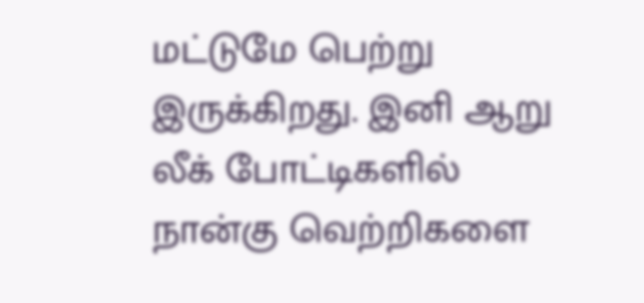மட்டுமே பெற்று இருக்கிறது. இனி ஆறு லீக் போட்டிகளில் நான்கு வெற்றிகளை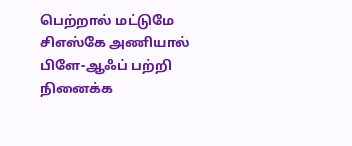பெற்றால் மட்டுமே சிஎஸ்கே அணியால் பிளே-ஆஃப் பற்றி நினைக்க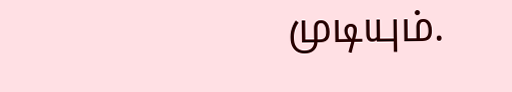முடியும்.